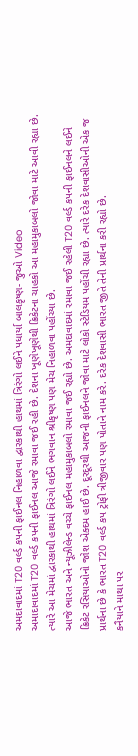અમદાવાદમાં T20 વર્લ્ડ કપની ફાઈનલ નિહાળવા દ્વારકાથી હાથમાં ત્રિરંગો લઈને પધાર્યા બાલકૃષ્ણ- જુઓ Video
અમાદાવાદમાં T20 વર્લ્ડ કપની ફાઈનલ આજે રમાવા જઈ રહી છે. દેશના ખૂણેખૂણેથી ક્રિકેટના ચાહકો આ મહામુકાબલો જોવા માટે આવી રહ્યા છે. ત્યારે આ મેચમાં દ્વારકાથી હાથમાં ત્રિરંગો લઈને ભગવાન શ્રીકૃષ્ણ પણ મેચ નિહાળવા પહોંચ્યા છે.
આજે ભારત અને ન્યૂઝીલેન્ડ વચ્ચે ફાઈનલ મહામુકાબલો રમાવા જઈ રહ્યો છે. અમદાવાદમાં રમાવા જઈ રહેલી T20 વર્લ્ડ કપની ફાઈનલને લઈને ક્રિકેટ રસિયાઓનો જોશ એક્દમ હાઈ છે. દૂરદૂરથી આજની ફાઈનલને જોવા માટે લોકો સ્ટેડિયમ પહોંચી રહ્યા છે. ત્યારે દરેક દેશવાસીઓની એક જ પ્રાર્થના છે કે ભારત T20 વર્લ્ડ કપ ટ્રોફી ત્રીજીવાર પણ પોતાને નામ કરે. દરેક દેશવાસી ભારત જીતે તેની પ્રાર્થના કરી રહ્યો છે.
કનૈયાને માથા પર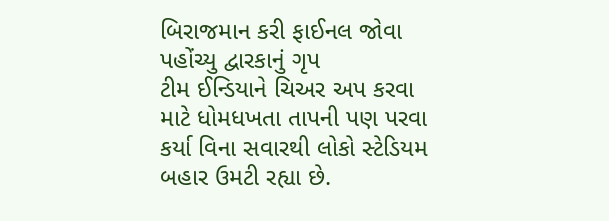બિરાજમાન કરી ફાઈનલ જોવા પહોંચ્યુ દ્વારકાનું ગૃપ
ટીમ ઈન્ડિયાને ચિઅર અપ કરવા માટે ધોમધખતા તાપની પણ પરવા કર્યા વિના સવારથી લોકો સ્ટેડિયમ બહાર ઉમટી રહ્યા છે.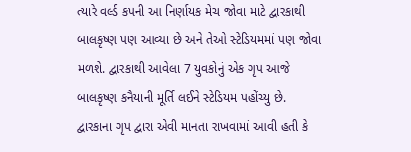ત્યારે વર્લ્ડ કપની આ નિર્ણાયક મેચ જોવા માટે દ્વારકાથી બાલકૃષ્ણ પણ આવ્યા છે અને તેઓ સ્ટેડિયમમાં પણ જોવા મળશે. દ્વારકાથી આવેલા 7 યુવકોનું એક ગૃપ આજે બાલકૃષ્ણ કનૈયાની મૂર્તિ લઈને સ્ટેડિયમ પહોંચ્યુ છે. દ્વારકાના ગૃપ દ્વારા એવી માનતા રાખવામાં આવી હતી કે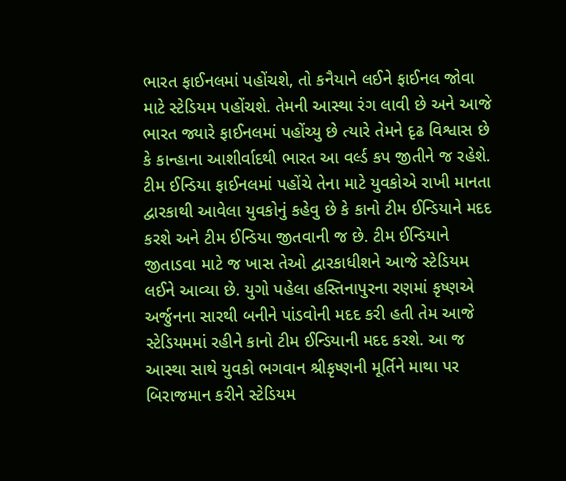ભારત ફાઈનલમાં પહોંચશે, તો કનૈયાને લઈને ફાઈનલ જોવા માટે સ્ટેડિયમ પહોંચશે. તેમની આસ્થા રંગ લાવી છે અને આજે ભારત જ્યારે ફાઈનલમાં પહોંચ્યુ છે ત્યારે તેમને દૃઢ વિશ્વાસ છે કે કાન્હાના આશીર્વાદથી ભારત આ વર્લ્ડ કપ જીતીને જ રહેશે.
ટીમ ઈન્ડિયા ફાઈનલમાં પહોંચે તેના માટે યુવકોએ રાખી માનતા
દ્વારકાથી આવેલા યુવકોનું કહેવુ છે કે કાનો ટીમ ઈન્ડિયાને મદદ કરશે અને ટીમ ઈન્ડિયા જીતવાની જ છે. ટીમ ઈન્ડિયાને જીતાડવા માટે જ ખાસ તેઓ દ્વારકાધીશને આજે સ્ટેડિયમ લઈને આવ્યા છે. યુગો પહેલા હસ્તિનાપુરના રણમાં કૃષ્ણએ અર્જુનના સારથી બનીને પાંડવોની મદદ કરી હતી તેમ આજે સ્ટેડિયમમાં રહીને કાનો ટીમ ઈન્ડિયાની મદદ કરશે. આ જ આસ્થા સાથે યુવકો ભગવાન શ્રીકૃષ્ણની મૂર્તિને માથા પર બિરાજમાન કરીને સ્ટેડિયમ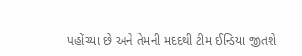પહોંચ્યા છે અને તેમની મદદથી ટીમ ઈન્ડિયા જીતશે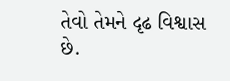તેવો તેમને દૃઢ વિશ્વાસ છે.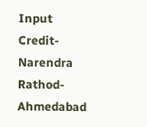Input Credit- Narendra Rathod- Ahmedabad